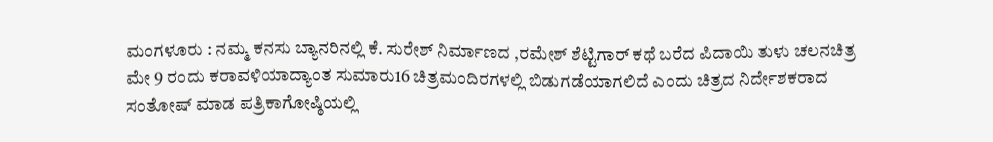ಮಂಗಳೂರು : ನಮ್ಮ ಕನಸು ಬ್ಯಾನರಿನಲ್ಲಿ ಕೆ. ಸುರೇಶ್ ನಿರ್ಮಾಣದ ,ರಮೇಶ್ ಶೆಟ್ಟಿಗಾರ್ ಕಥೆ ಬರೆದ ಪಿದಾಯಿ ತುಳು ಚಲನಚಿತ್ರ ಮೇ 9 ರಂದು ಕರಾವಳಿಯಾದ್ಯಾಂತ ಸುಮಾರು16 ಚಿತ್ರಮಂದಿರಗಳಲ್ಲಿ ಬಿಡುಗಡೆಯಾಗಲಿದೆ ಎಂದು ಚಿತ್ರದ ನಿರ್ದೇಶಕರಾದ ಸಂತೋಷ್ ಮಾಡ ಪತ್ರಿಕಾಗೋಷ್ಠಿಯಲ್ಲಿ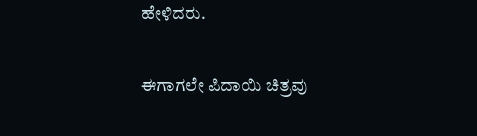ಹೇಳಿದರು.

ಈಗಾಗಲೇ ಪಿದಾಯಿ ಚಿತ್ರವು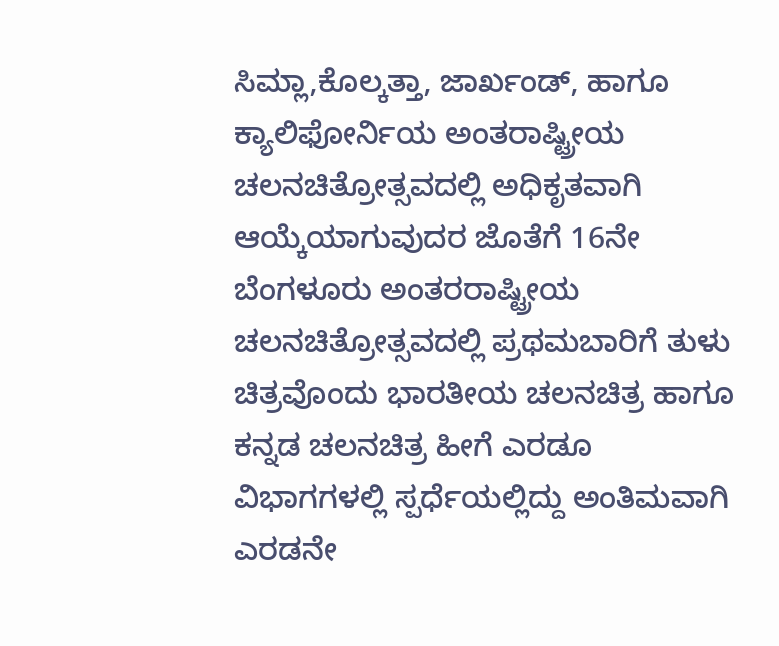ಸಿಮ್ಲಾ,ಕೊಲ್ಕತ್ತಾ, ಜಾರ್ಖಂಡ್, ಹಾಗೂ ಕ್ಯಾಲಿಫೋರ್ನಿಯ ಅಂತರಾಷ್ಟ್ರೀಯ ಚಲನಚಿತ್ರೋತ್ಸವದಲ್ಲಿ ಅಧಿಕೃತವಾಗಿ ಆಯ್ಕೆಯಾಗುವುದರ ಜೊತೆಗೆ 16ನೇ ಬೆಂಗಳೂರು ಅಂತರರಾಷ್ಟ್ರೀಯ ಚಲನಚಿತ್ರೋತ್ಸವದಲ್ಲಿ ಪ್ರಥಮಬಾರಿಗೆ ತುಳು ಚಿತ್ರವೊಂದು ಭಾರತೀಯ ಚಲನಚಿತ್ರ ಹಾಗೂ ಕನ್ನಡ ಚಲನಚಿತ್ರ ಹೀಗೆ ಎರಡೂ ವಿಭಾಗಗಳಲ್ಲಿ ಸ್ಪರ್ಧೆಯಲ್ಲಿದ್ದು ಅಂತಿಮವಾಗಿ ಎರಡನೇ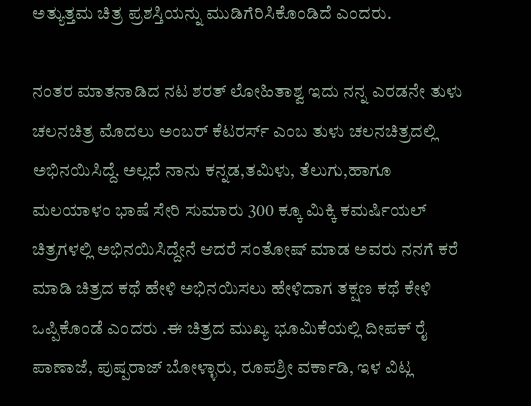ಅತ್ಯುತ್ತಮ ಚಿತ್ರ ಪ್ರಶಸ್ತಿಯನ್ನು ಮುಡಿಗೆರಿಸಿಕೊಂಡಿದೆ ಎಂದರು.

ನಂತರ ಮಾತನಾಡಿದ ನಟ ಶರತ್ ಲೋಹಿತಾಶ್ವ ಇದು ನನ್ನ ಎರಡನೇ ತುಳು ಚಲನಚಿತ್ರ ಮೊದಲು ಅಂಬರ್ ಕೆಟರರ್ಸ್ ಎಂಬ ತುಳು ಚಲನಚಿತ್ರದಲ್ಲಿ ಅಭಿನಯಿಸಿದ್ದೆ. ಅಲ್ಲದೆ ನಾನು ಕನ್ನಡ,ತಮಿಳು, ತೆಲುಗು,ಹಾಗೂ ಮಲಯಾಳಂ ಭಾಷೆ ಸೇರಿ ಸುಮಾರು 300 ಕ್ಕೂ ಮಿಕ್ಕಿ ಕಮರ್ಷಿಯಲ್ ಚಿತ್ರಗಳಲ್ಲಿ ಅಭಿನಯಿಸಿದ್ದೇನೆ ಆದರೆ ಸಂತೋಷ್ ಮಾಡ ಅವರು ನನಗೆ ಕರೆ ಮಾಡಿ ಚಿತ್ರದ ಕಥೆ ಹೇಳಿ ಅಭಿನಯಿಸಲು ಹೇಳಿದಾಗ ತಕ್ಷಣ ಕಥೆ ಕೇಳಿ ಒಪ್ಪಿಕೊಂಡೆ ಎಂದರು .ಈ ಚಿತ್ರದ ಮುಖ್ಯ ಭೂಮಿಕೆಯಲ್ಲಿ ದೀಪಕ್ ರೈ ಪಾಣಾಜೆ, ಪುಷ್ಪರಾಜ್ ಬೋಳ್ಳಾರು, ರೂಪಶ್ರೀ ವರ್ಕಾಡಿ, ಇಳ ವಿಟ್ಲ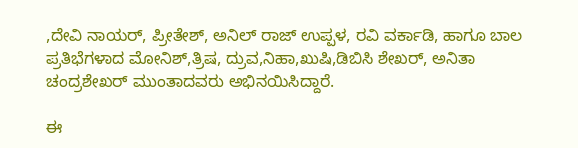,ದೇವಿ ನಾಯರ್, ಪ್ರೀತೇಶ್, ಅನಿಲ್ ರಾಜ್ ಉಪ್ಪಳ, ರವಿ ವರ್ಕಾಡಿ, ಹಾಗೂ ಬಾಲ ಪ್ರತಿಭೆಗಳಾದ ಮೋನಿಶ್,ತ್ರಿಷ, ದ್ರುವ,ನಿಹಾ,ಖುಷಿ,ಡಿಬಿಸಿ ಶೇಖರ್, ಅನಿತಾ ಚಂದ್ರಶೇಖರ್ ಮುಂತಾದವರು ಅಭಿನಯಿಸಿದ್ದಾರೆ.

ಈ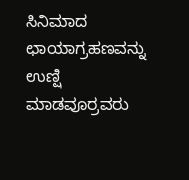ಸಿನಿಮಾದ ಛಾಯಾಗ್ರಹಣವನ್ನು ಉಣ್ಷಿ ಮಾಡವೂರ್ರವರು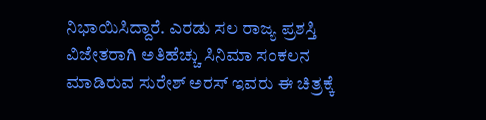ನಿಭಾಯಿಸಿದ್ದಾರೆ. ಎರಡು ಸಲ ರಾಜ್ಯ ಪ್ರಶಸ್ತಿ ವಿಜೇತರಾಗಿ ಅತಿಹೆಚ್ಚು ಸಿನಿಮಾ ಸಂಕಲನ ಮಾಡಿರುವ ಸುರೇಶ್ ಅರಸ್ ಇವರು ಈ ಚಿತ್ರಕ್ಕೆ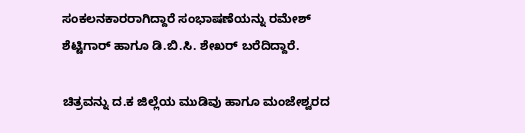ಸಂಕಲನಕಾರರಾಗಿದ್ದಾರೆ ಸಂಭಾಷಣೆಯನ್ನು ರಮೇಶ್ ಶೆಟ್ಟಿಗಾರ್ ಹಾಗೂ ಡಿ.ಬಿ.ಸಿ. ಶೇಖರ್ ಬರೆದಿದ್ದಾರೆ.

ಚಿತ್ರವನ್ನು ದ.ಕ ಜಿಲ್ಲೆಯ ಮುಡಿವು ಹಾಗೂ ಮಂಜೇಶ್ವರದ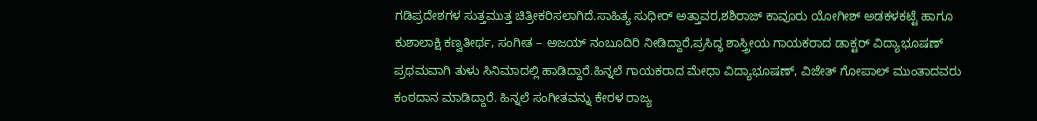ಗಡಿಪ್ರದೇಶಗಳ ಸುತ್ತಮುತ್ತ ಚಿತ್ರೀಕರಿಸಲಾಗಿದೆ.ಸಾಹಿತ್ಯ ಸುಧೀರ್ ಅತ್ತಾವರ,ಶಶಿರಾಜ್ ಕಾವೂರು ಯೋಗೀಶ್ ಅಡಕಳಕಟ್ಟೆ ಹಾಗೂ ಕುಶಾಲಾಕ್ಷಿ ಕಣ್ವತೀರ್ಥ, ಸಂಗೀತ – ಅಜಯ್ ನಂಬೂದಿರಿ ನೀಡಿದ್ದಾರೆ,ಪ್ರಸಿದ್ಧ ಶಾಸ್ತ್ರೀಯ ಗಾಯಕರಾದ ಡಾಕ್ಟರ್ ವಿದ್ಯಾಭೂಷಣ್ ಪ್ರಥಮವಾಗಿ ತುಳು ಸಿನಿಮಾದಲ್ಲಿ ಹಾಡಿದ್ದಾರೆ.ಹಿನ್ನಲೆ ಗಾಯಕರಾದ ಮೇಧಾ ವಿದ್ಯಾಭೂಷಣ್, ವಿಜೇತ್ ಗೋಪಾಲ್ ಮುಂತಾದವರು ಕಂಠದಾನ ಮಾಡಿದ್ದಾರೆ. ಹಿನ್ನಲೆ ಸಂಗೀತವನ್ನು ಕೇರಳ ರಾಜ್ಯ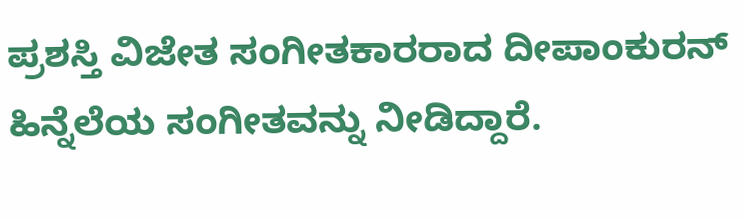ಪ್ರಶಸ್ತಿ ವಿಜೇತ ಸಂಗೀತಕಾರರಾದ ದೀಪಾಂಕುರನ್ ಹಿನ್ನೆಲೆಯ ಸಂಗೀತವನ್ನು ನೀಡಿದ್ದಾರೆ.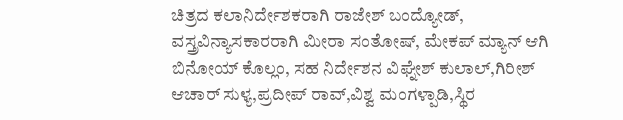ಚಿತ್ರದ ಕಲಾನಿರ್ದೇಶಕರಾಗಿ ರಾಜೇಶ್ ಬಂದ್ಯೋಡ್, ವಸ್ತ್ರವಿನ್ಯಾಸಕಾರರಾಗಿ ಮೀರಾ ಸಂತೋಷ್, ಮೇಕಪ್ ಮ್ಯಾನ್ ಆಗಿ ಬಿನೋಯ್ ಕೊಲ್ಲಂ, ಸಹ ನಿರ್ದೇಶನ ವಿಘ್ನೇಶ್ ಕುಲಾಲ್,ಗಿರೀಶ್ ಆಚಾರ್ ಸುಳ್ಯ,ಪ್ರದೀಪ್ ರಾವ್,ವಿಶ್ವ ಮಂಗಳ್ಪಾಡಿ,ಸ್ಥಿರ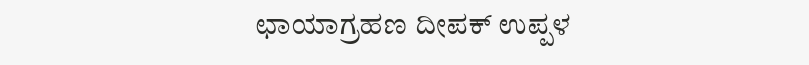ಛಾಯಾಗ್ರಹಣ ದೀಪಕ್ ಉಪ್ಪಳ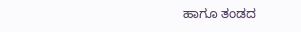ಹಾಗೂ ತಂಡದ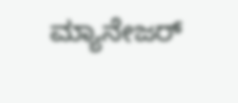ಮ್ಯಾನೇಜರ್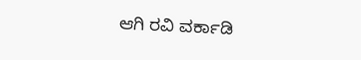ಆಗಿ ರವಿ ವರ್ಕಾಡಿ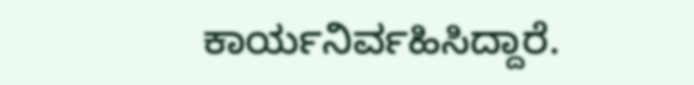ಕಾರ್ಯನಿರ್ವಹಿಸಿದ್ದಾರೆ.